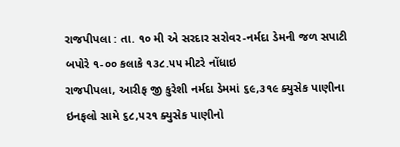રાજપીપલા : તા. ૧૦ મી એ સરદાર સરોવર-નર્મદા ડેમની જળ સપાટી બપોરે ૧-૦૦ કલાકે ૧૩૮.૫૫ મીટરે નોંધાઇ
રાજપીપલા, આરીફ જી કુરેશી નર્મદા ડેમમાં ૬૯,૩૧૯ ક્યુસેક પાણીના ઇનફલો સામે ૬૮,૫૨૧ ક્યુસેક પાણીનો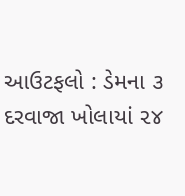આઉટફલો : ડેમના ૩ દરવાજા ખોલાયાં ૨૪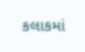કલાકમાં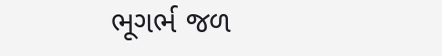ભૂગર્ભ જળ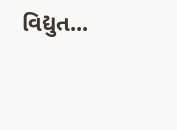વિદ્યુત...